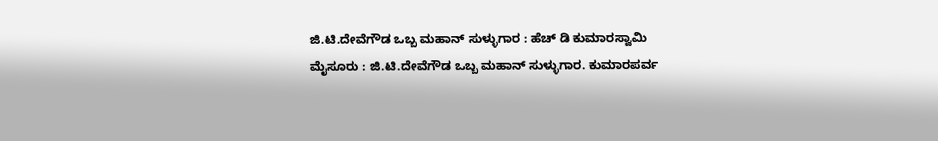ಜಿ.ಟಿ.ದೇವೆಗೌಡ ಒಬ್ಬ ಮಹಾನ್ ಸುಳ್ಳುಗಾರ : ಹೆಚ್ ಡಿ ಕುಮಾರಸ್ವಾಮಿ
ಮೈಸೂರು : ಜಿ.ಟಿ.ದೇವೆಗೌಡ ಒಬ್ಬ ಮಹಾನ್ ಸುಳ್ಳುಗಾರ. ಕುಮಾರಪರ್ವ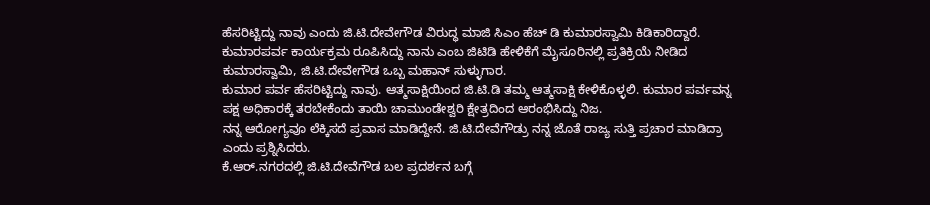ಹೆಸರಿಟ್ಟಿದ್ದು ನಾವು ಎಂದು ಜಿ.ಟಿ.ದೇವೇಗೌಡ ವಿರುದ್ಧ ಮಾಜಿ ಸಿಎಂ ಹೆಚ್ ಡಿ ಕುಮಾರಸ್ವಾಮಿ ಕಿಡಿಕಾರಿದ್ದಾರೆ.
ಕುಮಾರಪರ್ವ ಕಾರ್ಯಕ್ರಮ ರೂಪಿಸಿದ್ದು ನಾನು ಎಂಬ ಜಿಟಿಡಿ ಹೇಳಿಕೆಗೆ ಮೈಸೂರಿನಲ್ಲಿ ಪ್ರತಿಕ್ರಿಯೆ ನೀಡಿದ ಕುಮಾರಸ್ವಾಮಿ, ಜಿ.ಟಿ.ದೇವೇಗೌಡ ಒಬ್ಬ ಮಹಾನ್ ಸುಳ್ಳುಗಾರ.
ಕುಮಾರ ಪರ್ವ ಹೆಸರಿಟ್ಟಿದ್ದು ನಾವು. ಆತ್ಮಸಾಕ್ಷಿಯಿಂದ ಜಿ.ಟಿ.ಡಿ ತಮ್ಮ ಆತ್ಮಸಾಕ್ಷಿ ಕೇಳಿಕೊಳ್ಳಲಿ. ಕುಮಾರ ಪರ್ವವನ್ನ ಪಕ್ಷ ಅಧಿಕಾರಕ್ಕೆ ತರಬೇಕೆಂದು ತಾಯಿ ಚಾಮುಂಡೇಶ್ವರಿ ಕ್ಷೇತ್ರದಿಂದ ಆರಂಭಿಸಿದ್ದು ನಿಜ.
ನನ್ನ ಆರೋಗ್ಯವೂ ಲೆಕ್ಕಿಸದೆ ಪ್ರವಾಸ ಮಾಡಿದ್ದೇನೆ. ಜಿ.ಟಿ.ದೇವೆಗೌಡ್ರು ನನ್ನ ಜೊತೆ ರಾಜ್ಯ ಸುತ್ತಿ ಪ್ರಚಾರ ಮಾಡಿದ್ರಾ ಎಂದು ಪ್ರಶ್ನಿಸಿದರು.
ಕೆ.ಆರ್.ನಗರದಲ್ಲಿ ಜಿ.ಟಿ.ದೇವೆಗೌಡ ಬಲ ಪ್ರದರ್ಶನ ಬಗ್ಗೆ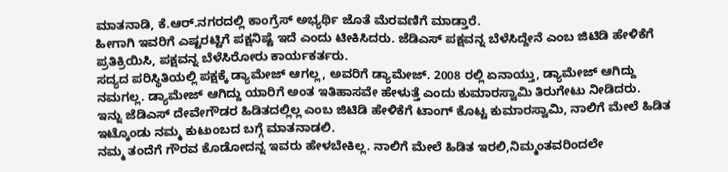ಮಾತನಾಡಿ, ಕೆ.ಆರ್.ನಗರದಲ್ಲಿ ಕಾಂಗ್ರೆಸ್ ಅಭ್ಯರ್ಥಿ ಜೊತೆ ಮೆರವಣಿಗೆ ಮಾಡ್ತಾರೆ.
ಹೀಗಾಗಿ ಇವರಿಗೆ ಎಷ್ಟರಟ್ಟಿಗೆ ಪಕ್ಷನಿಷ್ಟೆ ಇದೆ ಎಂದು ಟೀಕಿಸಿದರು. ಜೆಡಿಎಸ್ ಪಕ್ಷವನ್ನ ಬೆಳೆಸಿದ್ದೇನೆ ಎಂಬ ಜಿಟಿಡಿ ಹೇಳಿಕೆಗೆ ಪ್ರತಿಕ್ರಿಯಿಸಿ, ಪಕ್ಷವನ್ನ ಬೆಳೆಸಿರೋರು ಕಾರ್ಯಕರ್ತರು.
ಸದ್ಯದ ಪರಿಸ್ಥಿತಿಯಲ್ಲಿ ಪಕ್ಷಕ್ಕೆ ಡ್ಯಾಮೇಜ್ ಆಗಲ್ಲ, ಅವರಿಗೆ ಡ್ಯಾಮೇಜ್. 2008 ರಲ್ಲಿ ಏನಾಯ್ತು, ಡ್ಯಾಮೇಜ್ ಆಗಿದ್ದು ನಮಗಲ್ಲ. ಡ್ಯಾಮೇಜ್ ಆಗಿದ್ದು ಯಾರಿಗೆ ಅಂತ ಇತಿಹಾಸವೇ ಹೇಳುತ್ತೆ ಎಂದು ಕುಮಾರಸ್ವಾಮಿ ತಿರುಗೇಟು ನೀಡಿದರು.
ಇನ್ನು ಜೆಡಿಎಸ್ ದೇವೇಗೌಡರ ಹಿಡಿತದಲ್ಲಿಲ್ಲ ಎಂಬ ಜಿಟಿಡಿ ಹೇಳಿಕೆಗೆ ಟಾಂಗ್ ಕೊಟ್ಟ ಕುಮಾರಸ್ವಾಮಿ, ನಾಲಿಗೆ ಮೇಲೆ ಹಿಡಿತ ಇಟ್ಕೊಂಡು ನಮ್ಮ ಕುಟುಂಬದ ಬಗ್ಗೆ ಮಾತನಾಡಲಿ.
ನಮ್ಮ ತಂದೆಗೆ ಗೌರವ ಕೊಡೋದನ್ನ ಇವರು ಹೇಳಬೇಕಿಲ್ಲ. ನಾಲಿಗೆ ಮೇಲೆ ಹಿಡಿತ ಇರಲಿ,ನಿಮ್ಮಂತವರಿಂದಲೇ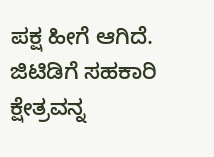ಪಕ್ಷ ಹೀಗೆ ಆಗಿದೆ. ಜಿಟಿಡಿಗೆ ಸಹಕಾರಿ ಕ್ಷೇತ್ರವನ್ನ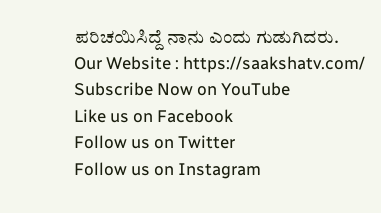ಪರಿಚಯಿಸಿದ್ದೆ ನಾನು ಎಂದು ಗುಡುಗಿದರು.
Our Website : https://saakshatv.com/
Subscribe Now on YouTube
Like us on Facebook
Follow us on Twitter
Follow us on Instagram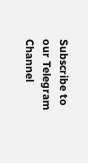Subscribe to our Telegram Channel